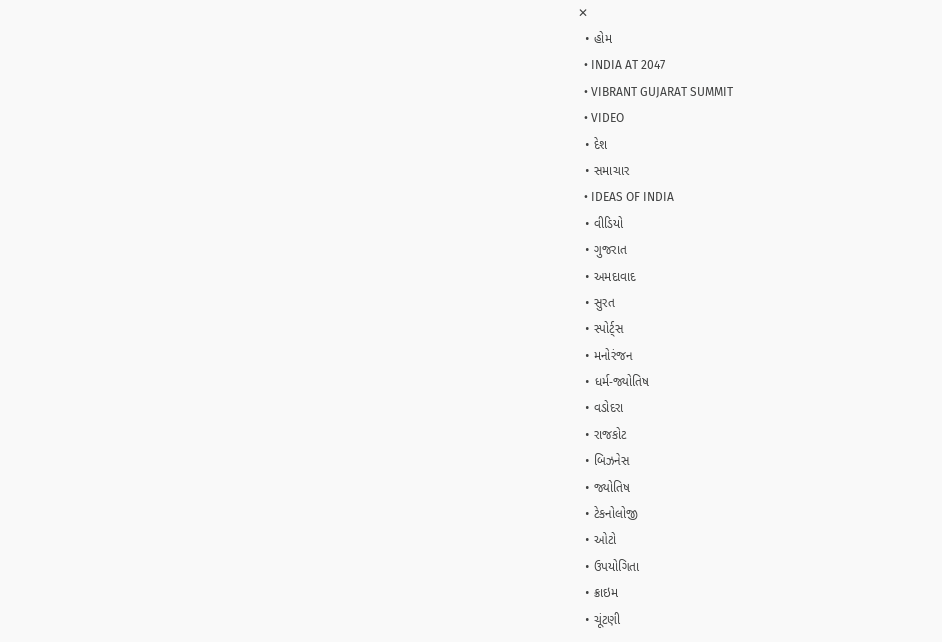✕
  • હોમ
  • INDIA AT 2047
  • VIBRANT GUJARAT SUMMIT
  • VIDEO
  • દેશ
  • સમાચાર
  • IDEAS OF INDIA
  • વીડિયો
  • ગુજરાત
  • અમદાવાદ
  • સુરત
  • સ્પોર્ટ્સ
  • મનોરંજન
  • ધર્મ-જ્યોતિષ
  • વડોદરા
  • રાજકોટ
  • બિઝનેસ
  • જ્યોતિષ
  • ટેકનોલોજી
  • ઓટો
  • ઉપયોગિતા
  • ક્રાઇમ
  • ચૂંટણી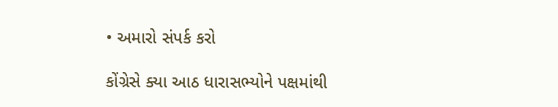• અમારો સંપર્ક કરો

કોંગ્રેસે ક્યા આઠ ધારાસભ્યોને પક્ષમાંથી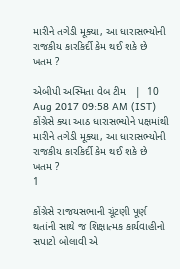મારીને તગેડી મૂક્યા, આ ધારાસભ્યોની રાજકીય કારકિર્દી કેમ થઈ શકે છે ખતમ ?

એબીપી અસ્મિતા વેબ ટીમ   |  10 Aug 2017 09:58 AM (IST)
કોંગ્રેસે ક્યા આઠ ધારાસભ્યોને પક્ષમાંથી મારીને તગેડી મૂક્યા, આ ધારાસભ્યોની રાજકીય કારકિર્દી કેમ થઈ શકે છે ખતમ ?
1

કોંગ્રેસે રાજયસભાની ચૂંટણી પૂર્ણ થતાંની સાથે જ શિક્ષાત્મક કાર્યવાહીનો સપાટો બોલાવી એ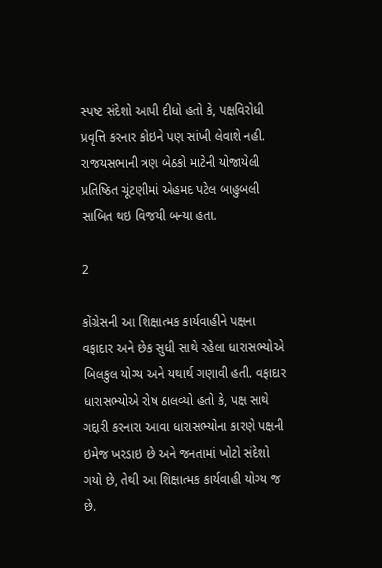સ્પષ્ટ સંદેશો આપી દીધો હતો કે, પક્ષવિરોધી પ્રવૃત્તિ કરનાર કોઇને પણ સાંખી લેવાશે નહી. રાજયસભાની ત્રણ બેઠકો માટેની યોજાયેલી પ્રતિષ્ઠિત ચૂંટણીમાં એહમદ પટેલ બાહુબલી સાબિત થઇ વિજયી બન્યા હતા.

2

કોંગ્રેસની આ શિક્ષાત્મક કાર્યવાહીને પક્ષના વફાદાર અને છેક સુધી સાથે રહેલા ધારાસભ્યોએ બિલકુલ યોગ્ય અને યથાર્થ ગણાવી હતી. વફાદાર ધારાસભ્યોએ રોષ ઠાલવ્યો હતો કે, પક્ષ સાથે ગદ્દારી કરનારા આવા ધારાસભ્યોના કારણે પક્ષની ઇમેજ ખરડાઇ છે અને જનતામાં ખોટો સંદેશો ગયો છે, તેથી આ શિક્ષાત્મક કાર્યવાહી યોગ્ય જ છે.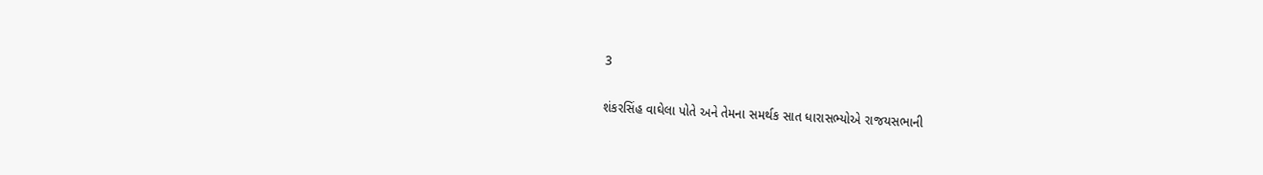3

શંકરસિંહ વાઘેલા પોતે અને તેમના સમર્થક સાત ધારાસભ્યોએ રાજયસભાની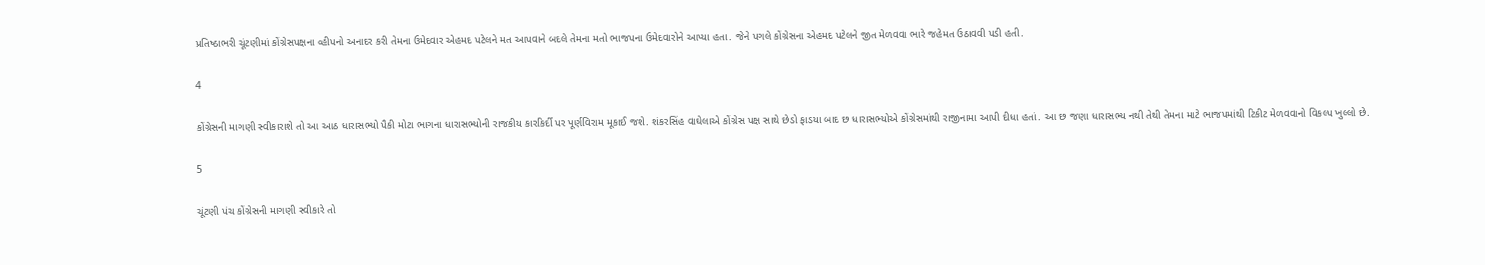પ્રતિષ્ઠાભરી ચૂંટણીમાં કોંગ્રેસપક્ષના વ્હીપનો અનાદર કરી તેમના ઉમેદવાર એહમદ પટેલને મત આપવાને બદલે તેમના મતો ભાજપના ઉમેદવારોને આપ્યા હતા. જેને પગલે કોંગ્રેસના એહમદ પટેલને જીત મેળવવા ભારે જહેમત ઉઠાવવી પડી હતી.

4

કોંગ્રેસની માગણી સ્વીકારાશે તો આ આઠ ધારાસભ્યો પૈકી મોટા ભાગના ધારાસભ્યોની રાજકીય કારકિર્દી પર પૂર્ણવિરામ મૂકાઈ જશે. શંકરસિંહ વાઘેલાએ કોંગ્રેસ પક્ષ સાથે છેડો ફાડયા બાદ છ ધારાસભ્યોએ કોંગ્રેસમાંથી રાજીનામા આપી દીધા હતાં. આ છ જણા ધારાસભ્ય નથી તેથી તેમના માટે ભાજપમાંથી ટિકીટ મેળવવાનો વિકલ્પ ખુલ્લો છે.

5

ચૂંટણી પંચ કોંગ્રેસની માગણી સ્વીકારે તો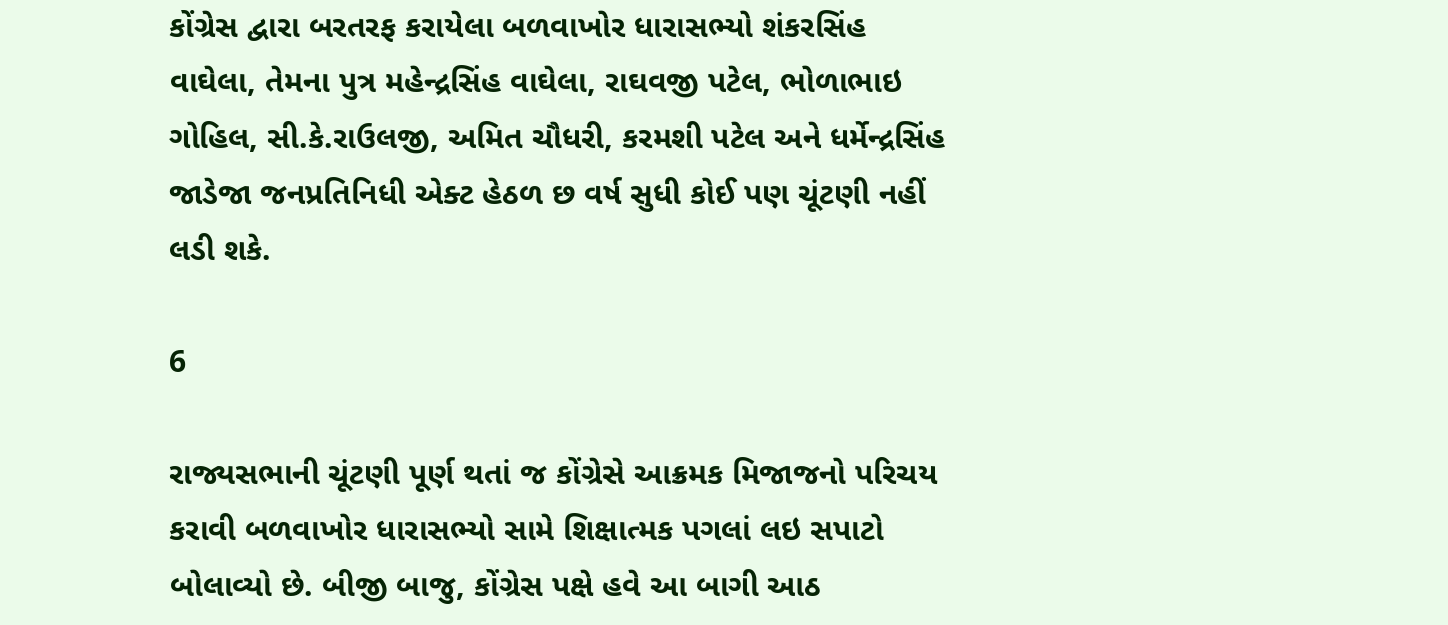કોંગ્રેસ દ્વારા બરતરફ કરાયેલા બળવાખોર ધારાસભ્યો શંકરસિંહ વાઘેલા, તેમના પુત્ર મહેન્દ્રસિંહ વાઘેલા, રાઘવજી પટેલ, ભોળાભાઇ ગોહિલ, સી.કે.રાઉલજી, અમિત ચૌધરી, કરમશી પટેલ અને ધર્મેન્દ્રસિંહ જાડેજા જનપ્રતિનિધી એક્ટ હેઠળ છ વર્ષ સુધી કોઈ પણ ચૂંટણી નહીં લડી શકે.

6

રાજ્યસભાની ચૂંટણી પૂર્ણ થતાં જ કોંગ્રેસે આક્રમક મિજાજનો પરિચય કરાવી બળવાખોર ધારાસભ્યો સામે શિક્ષાત્મક પગલાં લઇ સપાટો બોલાવ્યો છે. બીજી બાજુ, કોંગ્રેસ પક્ષે હવે આ બાગી આઠ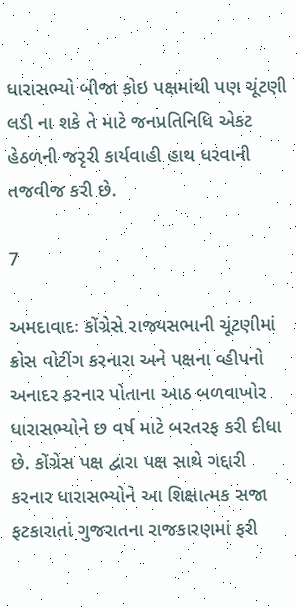ધારાસભ્યો બીજા કોઇ પક્ષમાંથી પણ ચૂંટણી લડી ના શકે તે માટે જનપ્રતિનિધિ એકટ હેઠળની જરૃરી કાર્યવાહી હાથ ધરવાની તજવીજ કરી છે.

7

અમદાવાદઃ કોંગ્રેસે રાજ્યસભાની ચૂંટણીમાં ક્રોસ વોટીંગ કરનારા અને પક્ષના વ્હીપનો અનાદર કરનાર પોતાના આઠ બળવાખોર ધારાસભ્યોને છ વર્ષ માટે બરતરફ કરી દીધા છે. કોંગ્રેસ પક્ષ દ્વારા પક્ષ સાથે ગદ્દારી કરનાર ધારાસભ્યોને આ શિક્ષાત્મક સજા ફટકારાતાં ગુજરાતના રાજકારણમાં ફરી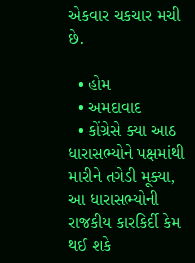એકવાર ચકચાર મચી છે.

  • હોમ
  • અમદાવાદ
  • કોંગ્રેસે ક્યા આઠ ધારાસભ્યોને પક્ષમાંથી મારીને તગેડી મૂક્યા, આ ધારાસભ્યોની રાજકીય કારકિર્દી કેમ થઈ શકે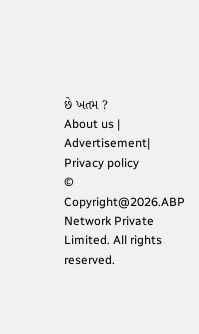છે ખતમ ?
About us | Advertisement| Privacy policy
© Copyright@2026.ABP Network Private Limited. All rights reserved.